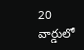20 వార్డులో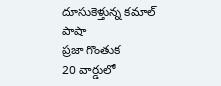దూసుకెళ్తున్న కమాల్ పాషా
ప్రజా గొంతుక
20 వార్డులో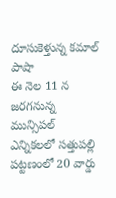దూసుకెళ్తున్న కమాల్ పాషా
ఈ నెల 11 న జరగనున్న మున్సిపల్ ఎన్నికలలో సత్తుపల్లి పట్టణంలో 20 వార్డు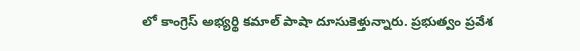లో కాంగ్రెస్ అభ్యర్థి కమాల్ పాషా దూసుకెళ్తున్నారు. ప్రభుత్వం ప్రవేశ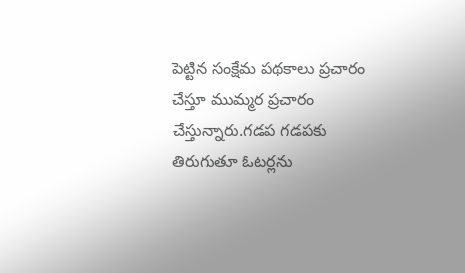పెట్టిన సంక్షేమ పథకాలు ప్రచారం చేస్తూ ముమ్మర ప్రచారం చేస్తున్నారు.గడప గడపకు తిరుగుతూ ఓటర్లను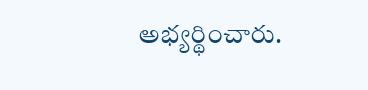అభ్యర్థించారు.